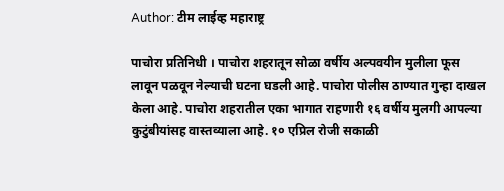Author: टीम लाईव्ह महाराष्ट्र

पाचोरा प्रतिनिधी । पाचोरा शहरातून सोळा वर्षीय अल्पवयीन मुलीला फूस लावून पळवून नेल्याची घटना घडली आहे. पाचोरा पोलीस ठाण्यात गुन्हा दाखल केला आहे. पाचोरा शहरातील एका भागात राहणारी १६ वर्षीय मुलगी आपल्या कुटुंबीयांसह वास्तव्याला आहे. १० एप्रिल रोजी सकाळी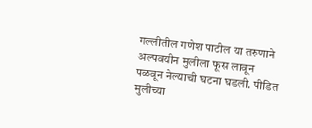गल्लीतील गणेश पाटील या तरुणाने अल्पवयीन मुलीला फूस लावून पळवून नेल्याची घटना घडली. पीडित मुलीच्या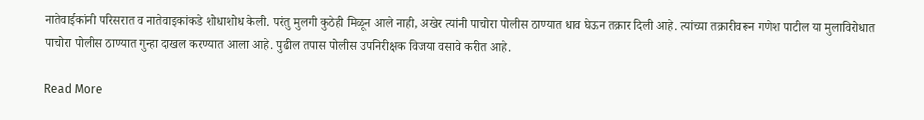नातेवाईकांनी परिसरात व नातेवाइकांकडे शोधाशोध केली. परंतु मुलगी कुठेही मिळून आले नाही, अखेर त्यांनी पाचोरा पोलीस ठाण्यात धाव घेऊन तक्रार दिली आहे. त्यांच्या तक्रारीवरून गणेश पाटील या मुलाविरोधात पाचोरा पोलीस ठाण्यात गुन्हा दाखल करण्यात आला आहे. पुढील तपास पोलीस उपनिरीक्षक विजया वसावे करीत आहे.

Read More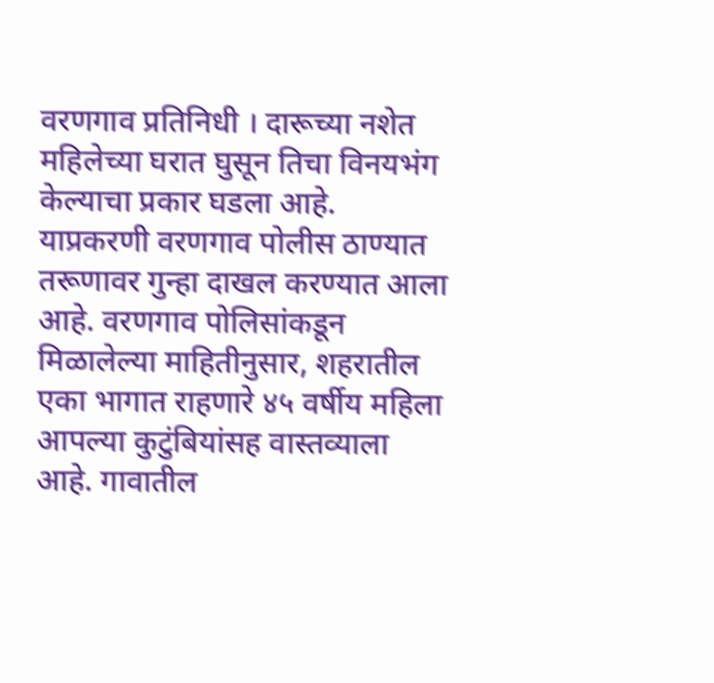वरणगाव प्रतिनिधी । दारूच्या नशेत महिलेच्या घरात घुसून तिचा विनयभंग केल्याचा प्रकार घडला आहे. याप्रकरणी वरणगाव पोलीस ठाण्यात तरूणावर गुन्हा दाखल करण्यात आला आहे. वरणगाव पोलिसांकडून मिळालेल्या माहितीनुसार, शहरातील एका भागात राहणारे ४५ वर्षीय महिला आपल्या कुटुंबियांसह वास्तव्याला आहे. गावातील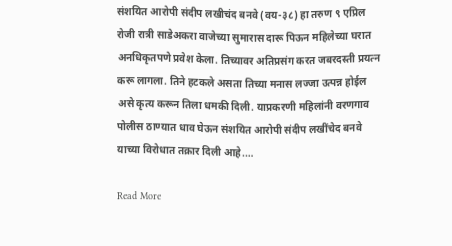संशयित आरोपी संदीप लखीचंद बनवे (वय-३८) हा तरुण ९ एप्रिल रोजी रात्री साडेअकरा वाजेच्या सुमारास दारू पिऊन महिलेच्या घरात अनधिकृतपणे प्रवेश केला. तिच्यावर अतिप्रसंग करत जबरदस्ती प्रयत्न करू लागला. तिने हटकले असता तिच्या मनास लज्जा उत्पन्न होईल असे कृत्य करून तिला धमकी दिली. याप्रकरणी महिलांनी वरणगाव पोलीस ठाण्यात धाव घेऊन संशयित आरोपी संदीप लखींचेद बनवे याच्या विरोधात तक्रार दिली आहे.…

Read More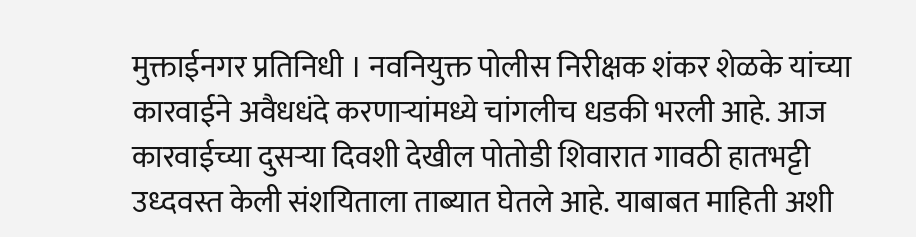मुक्ताईनगर प्रतिनिधी । नवनियुक्त पोलीस निरीक्षक शंकर शेळके यांच्या कारवाईने अवैधधंदे करणाऱ्यांमध्ये चांगलीच धडकी भरली आहे. आज कारवाईच्या दुसऱ्या दिवशी देखील पोतोडी शिवारात गावठी हातभट्टी उध्दवस्त केली संशयिताला ताब्यात घेतले आहे. याबाबत माहिती अशी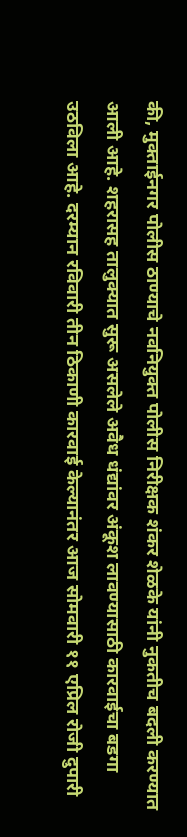की, मुक्ताईनगर पोलीस ठाण्याचे नवनियुक्त पोलीस निरीक्षक शंकर शेळके यांनी नुकतीच बदली करण्यात आली आहे. शहरासह तालुक्यात सुरू असलेले अवैध धंद्यांवर अंकूश लावण्यासाठी कारवाईचा बडगा उठविला आहे. दरम्यान रविवारी तीन ठिकाणी कारवाई केल्यानंतर आज सोमवारी ११ एप्रिल रोजी दुपारी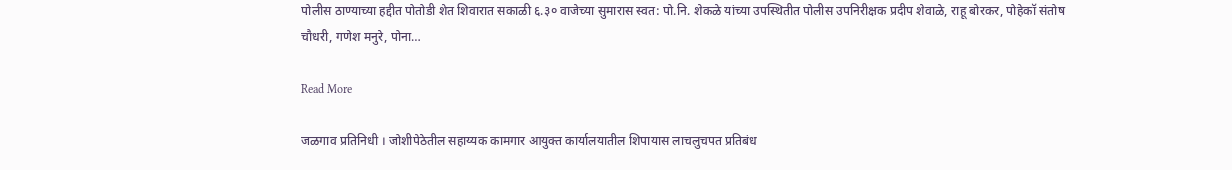पोलीस ठाण्याच्या हद्दीत पोतोडी शेत शिवारात सकाळी ६.३० वाजेच्या सुमारास स्वत: पो.नि. शेकळे यांच्या उपस्थितीत पोलीस उपनिरीक्षक प्रदीप शेवाळे, राहू बोरकर, पोहेकॉ संतोष चौधरी, गणेश मनुरे, पोना…

Read More

जळगाव प्रतिनिधी । जोशीपेठेतील सहाय्यक कामगार आयुक्त कार्यालयातील शिपायास लाचलुचपत प्रतिबंध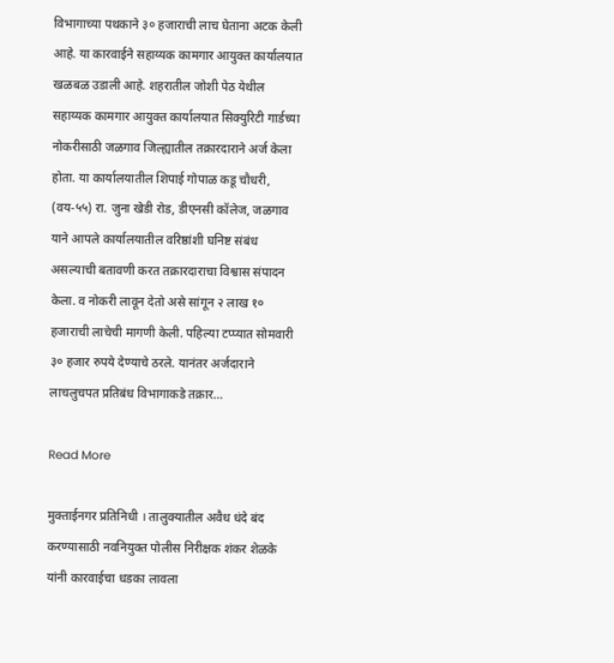विभागाच्या पथकाने ३० हजाराची लाच घेताना अटक केली आहे. या कारवाईने सहाय्यक कामगार आयुक्त कार्यालयात खळबळ उडाली आहे. शहरातील जोशी पेठ येथील सहाय्यक कामगार आयुक्त कार्यालयात सिक्युरिटी गार्डच्या नोकरीसाठी जळगाव जिल्ह्यातील तक्रारदाराने अर्ज केला होता. या कार्यालयातील शिपाई गोपाळ कडू चौधरी, (वय-५५) रा. जुना खेडी रोड, डीएनसी कॉलेज, जळगाव याने आपले कार्यालयातील वरिष्ठांशी घनिष्ट संबंध असल्याची बतावणी करत तक्रारदाराचा विश्वास संपादन केला. व नोकरी लावून देतो असे सांगून २ लाख १० हजाराची लाचेची मागणी केली. पहिल्या टप्प्यात सोमवारी ३० हजार रुपये देण्याचे ठरले. यानंतर अर्जदाराने लाचलुचपत प्रतिबंध विभागाकडे तक्रार…

Read More

मुक्ताईनगर प्रतिनिधी । तालुक्यातील अवैध धंदे बंद करण्यासाठी नवनियुक्त पोलीस निरीक्षक शंकर शेळके यांनी कारवाईचा धडका लावला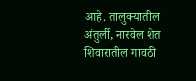आहे. तालुक्यातील अंतुर्ली, नारवेल शेत शिवारातील गावठी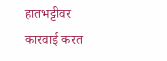हातभट्टीवर कारवाई करत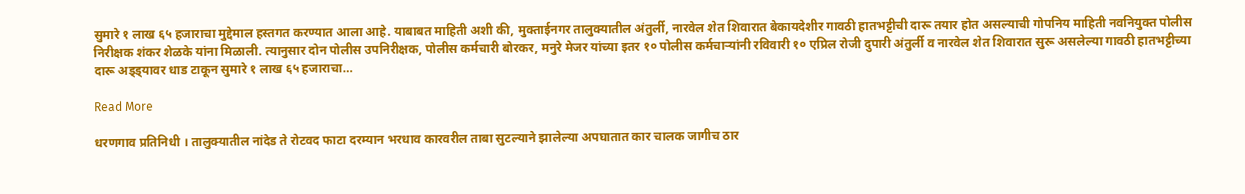सुमारे १ लाख ६५ हजाराचा मुद्देमाल हस्तगत करण्यात आला आहे. याबाबत माहिती अशी की, मुक्ताईनगर तालुक्यातील अंतुर्ली, नारवेल शेत शिवारात बेकायदेशीर गावठी हातभट्टीची दारू तयार होत असल्याची गोपनिय माहिती नवनियुक्त पोलीस निरीक्षक शंकर शेळके यांना मिळाली. त्यानुसार दोन पोलीस उपनिरीक्षक, पोलीस कर्मचारी बोरकर, मनुरे मेजर यांच्या इतर १० पोलीस कर्मचाऱ्यांनी रविवारी १० एप्रिल रोजी दुपारी अंतुर्ली व नारवेल शेत शिवारात सुरू असलेल्या गावठी हातभट्टीच्या दारू अड्ड्यावर धाड टाकून सुमारे १ लाख ६५ हजाराचा…

Read More

धरणगाव प्रतिनिधी । तालुक्यातील नांदेड ते रोटवद फाटा दरम्यान भरधाव कारवरील ताबा सुटल्याने झालेल्या अपघातात कार चालक जागीच ठार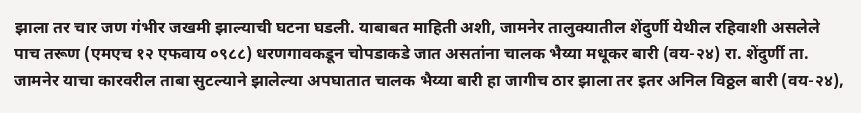झाला तर चार जण गंभीर जखमी झाल्याची घटना घडली. याबाबत माहिती अशी, जामनेर तालुक्यातील शेंदुर्णी येथील रहिवाशी असलेले पाच तरूण (एमएच १२ एफवाय ०९८८) धरणगावकडून चोपडाकडे जात असतांना चालक भैय्या मधूकर बारी (वय-२४) रा. शेंदुर्णी ता. जामनेर याचा कारवरील ताबा सुटल्याने झालेल्या अपघातात चालक भैय्या बारी हा जागीच ठार झाला तर इतर अनिल विठ्ठल बारी (वय-२४),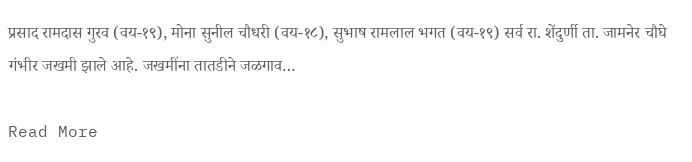प्रसाद रामदास गुरव (वय-१९), मोना सुनील चौधरी (वय-१८), सुभाष रामलाल भगत (वय-१९) सर्व रा. शेंदुर्णी ता. जामनेर चौघे गंभीर जखमी झाले आहे. जखमींना तातडीने जळगाव…

Read More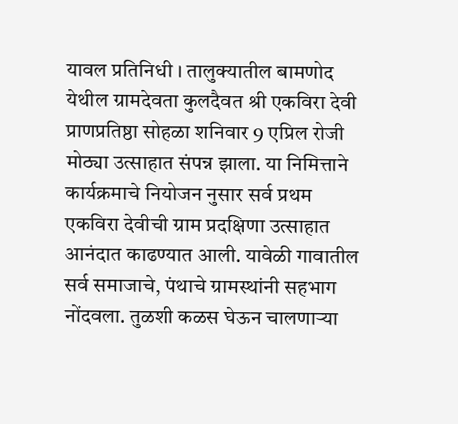यावल प्रतिनिधी । तालुक्यातील बामणोद येथील ग्रामदेवता कुलदैवत श्री एकविरा देवी प्राणप्रतिष्ठा सोहळा शनिवार 9 एप्रिल रोजी मोठ्या उत्साहात संपन्न झाला. या निमित्ताने कार्यक्रमाचे नियोजन नुसार सर्व प्रथम एकविरा देवीची ग्राम प्रदक्षिणा उत्साहात आनंदात काढण्यात आली. यावेळी गावातील सर्व समाजाचे, पंथाचे ग्रामस्थांनी सहभाग नोंदवला. तुळशी कळस घेऊन चालणाऱ्या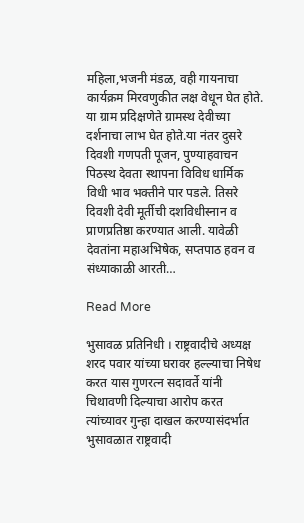महिला,भजनी मंडळ, वही गायनाचा कार्यक्रम मिरवणुकीत लक्ष वेधून घेत होते. या ग्राम प्रदिक्षणेते ग्रामस्थ देवीच्या दर्शनाचा लाभ घेत होते.या नंतर दुसरे दिवशी गणपती पूजन, पुण्याहवाचन पिठस्थ देवता स्थापना विविध धार्मिक विधी भाव भक्तीने पार पडले. तिसरे दिवशी देवी मूर्तीची दशविधीस्नान व प्राणप्रतिष्ठा करण्यात आली. यावेळी देवतांना महाअभिषेक, सप्तपाठ हवन व संध्याकाळी आरती…

Read More

भुसावळ प्रतिनिधी । राष्ट्रवादीचे अध्यक्ष शरद पवार यांच्या घरावर हल्ल्याचा निषेध करत यास गुणरत्न सदावर्ते यांनी चिथावणी दिल्याचा आरोप करत त्यांच्यावर गुन्हा दाखल करण्यासंदर्भात भुसावळात राष्ट्रवादी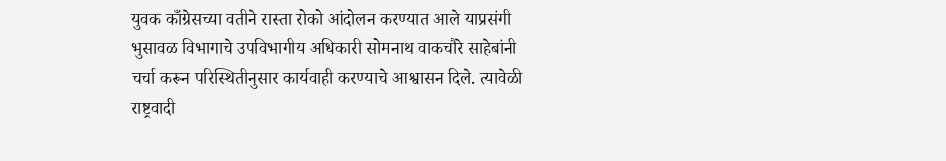युवक काँग्रेसच्या वतीने रास्ता रोको आंदोलन करण्यात आले याप्रसंगी भुसावळ विभागाचे उपविभागीय अधिकारी सोमनाथ वाकचौरे साहेबांनी चर्चा करून परिस्थितीनुसार कार्यवाही करण्याचे आश्वासन दिले. त्यावेळी राष्ट्रवादी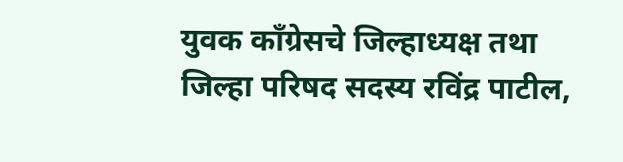युवक काँग्रेसचे जिल्हाध्यक्ष तथा जिल्हा परिषद सदस्य रविंद्र पाटील,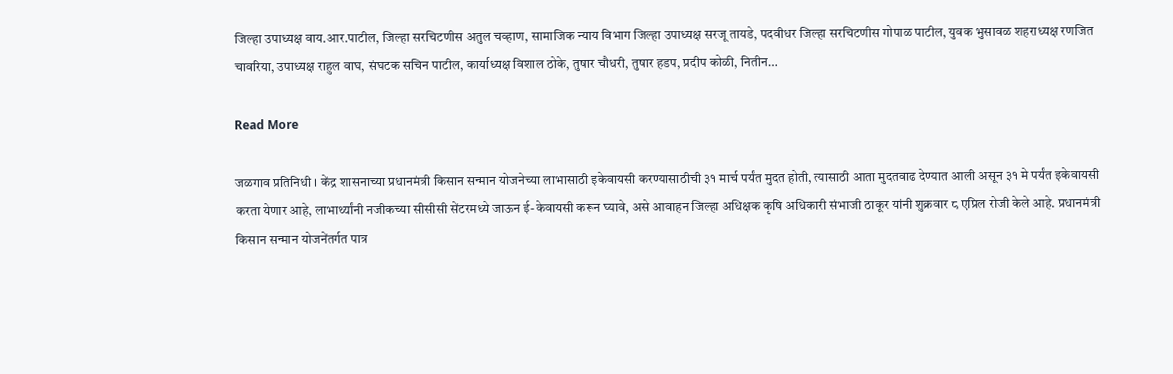जिल्हा उपाध्यक्ष वाय.आर.पाटील, जिल्हा सरचिटणीस अतुल चव्हाण, सामाजिक न्याय विभाग जिल्हा उपाध्यक्ष सरजू तायडे, पदवीधर जिल्हा सरचिटणीस गोपाळ पाटील, युवक भुसावळ शहराध्यक्ष रणजित चावरिया, उपाध्यक्ष राहुल वाघ, संघटक सचिन पाटील, कार्याध्यक्ष विशाल ठोके, तुषार चौधरी, तुषार हडप, प्रदीप कोळी, नितीन…

Read More

जळगाव प्रतिनिधी । केंद्र शासनाच्या प्रधानमंत्री किसान सन्मान योजनेच्या लाभासाठी इकेवायसी करण्यासाठीची ३१ मार्च पर्यंत मुदत होती, त्यासाठी आता मुदतवाढ देण्यात आली असून ३१ मे पर्यंत इकेवायसी करता येणार आहे, लाभार्थ्यांनी नजीकच्या सीसीसी सेंटरमध्ये जाऊन ई-केवायसी करून घ्यावे, असे आवाहन जिल्हा अधिक्षक कृषि अधिकारी संभाजी ठाकूर यांनी शुक्रवार ८ एप्रिल रोजी केले आहे. प्रधानमंत्री किसान सन्मान योजनेंतर्गत पात्र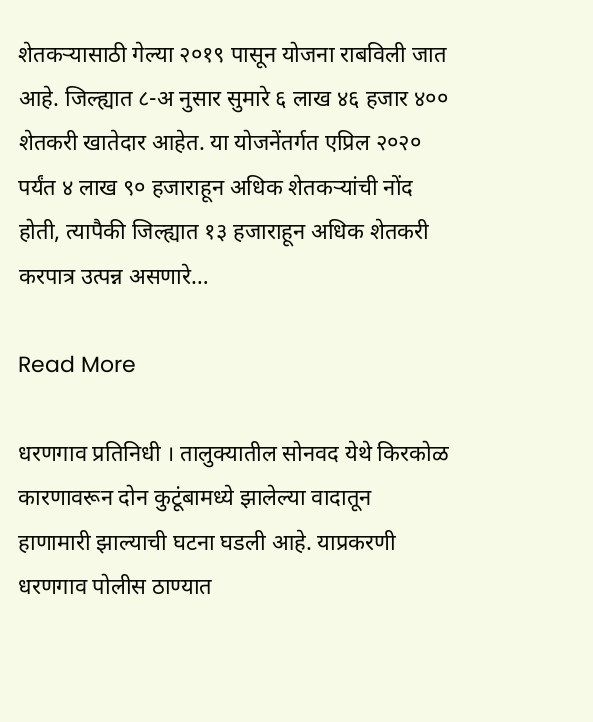शेतकऱ्यासाठी गेल्या २०१९ पासून योजना राबविली जात आहे. जिल्ह्यात ८-अ नुसार सुमारे ६ लाख ४६ हजार ४०० शेतकरी खातेदार आहेत. या योजनेंतर्गत एप्रिल २०२० पर्यंत ४ लाख ९० हजाराहून अधिक शेतकऱ्यांची नोंद होती, त्यापैकी जिल्ह्यात १३ हजाराहून अधिक शेतकरी करपात्र उत्पन्न असणारे…

Read More

धरणगाव प्रतिनिधी । तालुक्यातील सोनवद येथे किरकोळ कारणावरून दोन कुटूंबामध्ये झालेल्या वादातून हाणामारी झाल्याची घटना घडली आहे. याप्रकरणी धरणगाव पोलीस ठाण्यात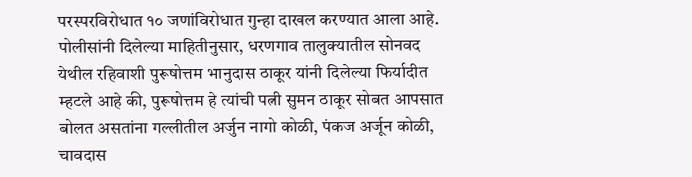परस्परविरोधात १० जणांविरोधात गुन्हा दाखल करण्यात आला आहे. पोलीसांनी दिलेल्या माहितीनुसार, धरणगाव तालुक्यातील सोनवद येथील रहिवाशी पुरूषोत्तम भानुदास ठाकूर यांनी दिलेल्या फिर्यादीत म्हटले आहे की, पुरूषोत्तम हे त्यांची पत्नी सुमन ठाकूर सोबत आपसात बोलत असतांना गल्लीतील अर्जुन नागो कोळी, पंकज अर्जून कोळी, चावदास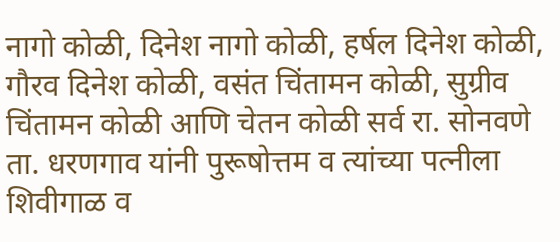नागो कोळी, दिनेश नागो कोळी, हर्षल दिनेश कोळी, गौरव दिनेश कोळी, वसंत चिंतामन कोळी, सुग्रीव चिंतामन कोळी आणि चेतन कोळी सर्व रा. सोनवणे ता. धरणगाव यांनी पुरूषोत्तम व त्यांच्या पत्नीला शिवीगाळ व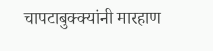चापटाबुक्क्यांनी मारहाण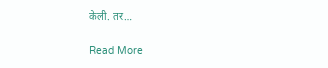केली. तर…

Read More